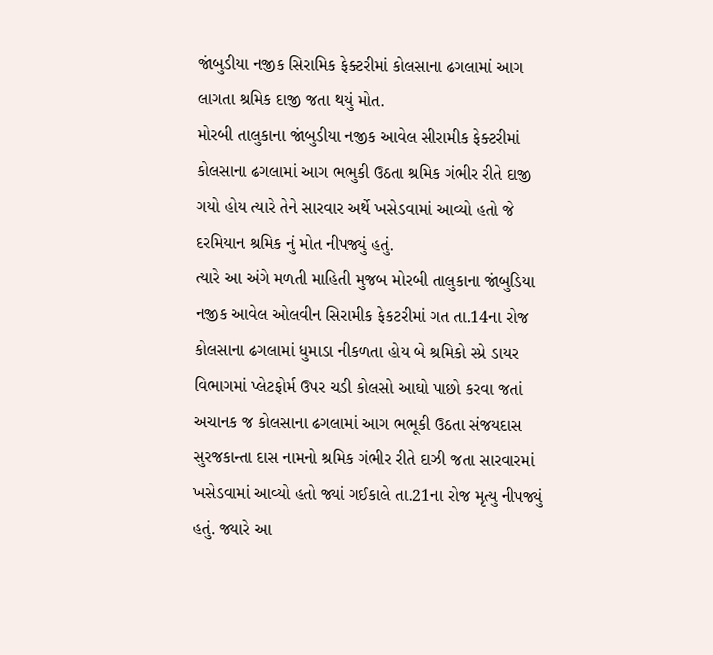જાંબુડીયા નજીક સિરામિક ફેક્ટરીમાં કોલસાના ઢગલામાં આગ લાગતા શ્રમિક દાજી જતા થયું મોત.
મોરબી તાલુકાના જાંબુડીયા નજીક આવેલ સીરામીક ફેક્ટરીમાં કોલસાના ઢગલામાં આગ ભભુકી ઉઠતા શ્રમિક ગંભીર રીતે દાજી ગયો હોય ત્યારે તેને સારવાર અર્થે ખસેડવામાં આવ્યો હતો જે દરમિયાન શ્રમિક નું મોત નીપજ્યું હતું.
ત્યારે આ અંગે મળતી માહિતી મુજબ મોરબી તાલુકાના જાંબુડિયા નજીક આવેલ ઓલવીન સિરામીક ફેકટરીમાં ગત તા.14ના રોજ કોલસાના ઢગલામાં ધુમાડા નીકળતા હોય બે શ્રમિકો સ્પ્રે ડાયર વિભાગમાં પ્લેટફોર્મ ઉપર ચડી કોલસો આઘો પાછો કરવા જતાં અચાનક જ કોલસાના ઢગલામાં આગ ભભૂકી ઉઠતા સંજયદાસ સુરજકાન્તા દાસ નામનો શ્રમિક ગંભીર રીતે દાઝી જતા સારવારમાં ખસેડવામાં આવ્યો હતો જ્યાં ગઈકાલે તા.21ના રોજ મૃત્યુ નીપજ્યું હતું. જ્યારે આ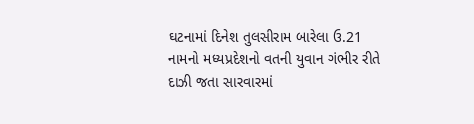ઘટનામાં દિનેશ તુલસીરામ બારેલા ઉ.21 નામનો મધ્યપ્રદેશનો વતની યુવાન ગંભીર રીતે દાઝી જતા સારવારમાં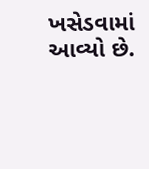ખસેડવામાં આવ્યો છે.